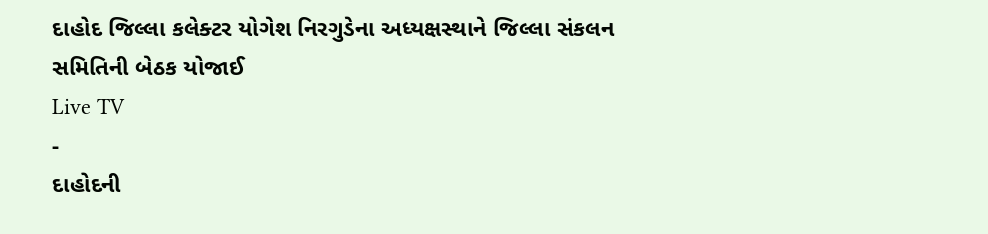દાહોદ જિલ્લા કલેક્ટર યોગેશ નિરગુડેના અધ્યક્ષસ્થાને જિલ્લા સંકલન સમિતિની બેઠક યોજાઈ
Live TV
-
દાહોદની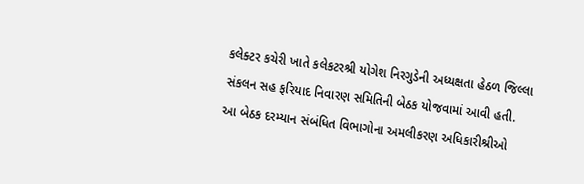કલેક્ટર કચેરી ખાતે કલેકટરશ્રી યોગેશ નિરગુડેની અધ્યક્ષતા હેઠળ જિલ્લા સંકલન સહ ફરિયાદ નિવારણ સમિતિની બેઠક યોજવામાં આવી હતી.
આ બેઠક દરમ્યાન સંબંધિત વિભાગોના અમલીકરણ અધિકારીશ્રીઓ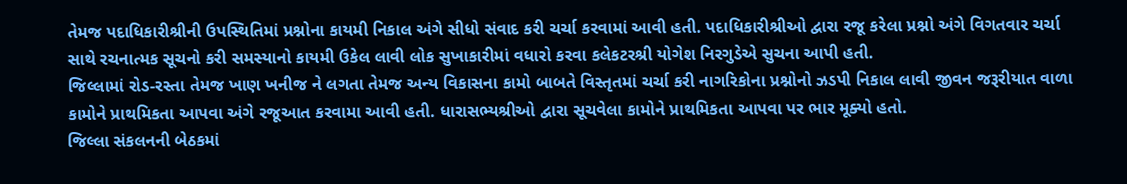તેમજ પદાધિકારીશ્રીની ઉપસ્થિતિમાં પ્રશ્નોના કાયમી નિકાલ અંગે સીધો સંવાદ કરી ચર્ચા કરવામાં આવી હતી. પદાધિકારીશ્રીઓ દ્વારા રજૂ કરેલા પ્રશ્નો અંગે વિગતવાર ચર્ચા સાથે રચનાત્મક સૂચનો કરી સમસ્યાનો કાયમી ઉકેલ લાવી લોક સુખાકારીમાં વધારો કરવા કલેકટરશ્રી યોગેશ નિરગુડેએ સુચના આપી હતી.
જિલ્લામાં રોડ-રસ્તા તેમજ ખાણ ખનીજ ને લગતા તેમજ અન્ય વિકાસના કામો બાબતે વિસ્તૃતમાં ચર્ચા કરી નાગરિકોના પ્રશ્નોનો ઝડપી નિકાલ લાવી જીવન જરૂરીયાત વાળા કામોને પ્રાથમિકતા આપવા અંગે રજૂઆત કરવામા આવી હતી. ધારાસભ્યશ્રીઓ દ્વારા સૂચવેલા કામોને પ્રાથમિકતા આપવા પર ભાર મૂક્યો હતો.
જિલ્લા સંકલનની બેઠકમાં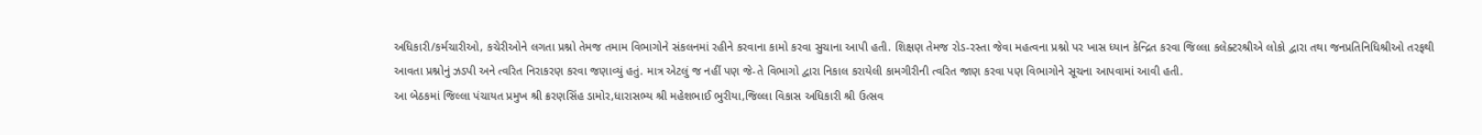અધિકારી/કર્મચારીઓ, કચેરીઓને લગતા પ્રશ્નો તેમજ તમામ વિભાગોને સંકલનમાં રહીને કરવાના કામો કરવા સુચાના આપી હતી. શિક્ષણ તેમજ રોડ-રસ્તા જેવા મહત્વના પ્રશ્નો પર ખાસ ધ્યાન કેન્દ્રિત કરવા જિલ્લા કલેક્ટરશ્રીએ લોકો દ્વારા તથા જનપ્રતિનિધિશ્રીઓ તરફથી આવતા પ્રશ્નોનું ઝડપી અને ત્વરિત નિરાકરણ કરવા જણાવ્યું હતું. માત્ર એટલું જ નહીં પણ જે-તે વિભાગો દ્વારા નિકાલ કરાયેલી કામગીરીની ત્વરિત જાણ કરવા પણ વિભાગોને સૂચના આપવામાં આવી હતી.
આ બેઠકમાં જિલ્લા પંચાયત પ્રમુખ શ્રી ક્રરણસિંહ ડામોર,ધારાસભ્ય શ્રી મહેશભાઈ ભુરીયા,જિલ્લા વિકાસ અધિકારી શ્રી ઉત્સવ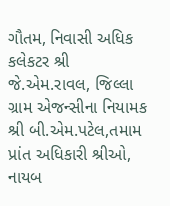ગૌતમ, નિવાસી અધિક કલેકટર શ્રી જે.એમ.રાવલ, જિલ્લા ગ્રામ એજન્સીના નિયામક શ્રી બી.એમ.પટેલ,તમામ પ્રાંત અધિકારી શ્રીઓ, નાયબ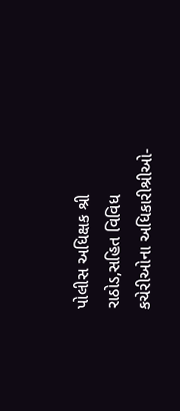પોલીસ અધિક્ષક શ્રી રાઠોડ,સહિત વિવિધ કચેરીઓના અધિકારીશ્રીઓ-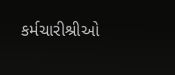કર્મચારીશ્રીઓ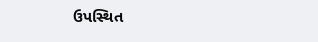ઉપસ્થિત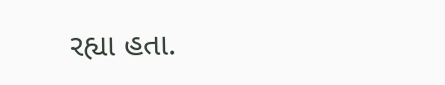રહ્યા હતા.